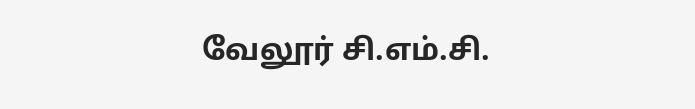வேலூர் சி.எம்.சி.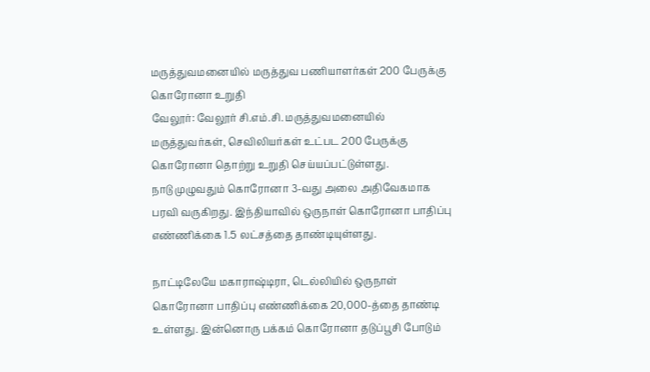மருத்துவமனையில் மருத்துவ பணியாளர்கள் 200 பேருக்கு கொரோனா உறுதி
வேலூர்: வேலூர் சி.எம்.சி. மருத்துவமனையில் மருத்துவர்கள், செவிலியர்கள் உட்பட 200 பேருக்கு கொரோனா தொற்று உறுதி செய்யப்பட்டுள்ளது.
நாடு முழுவதும் கொரோனா 3-வது அலை அதிவேகமாக பரவி வருகிறது. இந்தியாவில் ஒருநாள் கொரோனா பாதிப்பு எண்ணிக்கை 1.5 லட்சத்தை தாண்டியுள்ளது.

நாட்டிலேயே மகாராஷ்டிரா, டெல்லியில் ஒருநாள் கொரோனா பாதிப்பு எண்ணிக்கை 20,000-த்தை தாண்டி உள்ளது. இன்னொரு பக்கம் கொரோனா தடுப்பூசி போடும்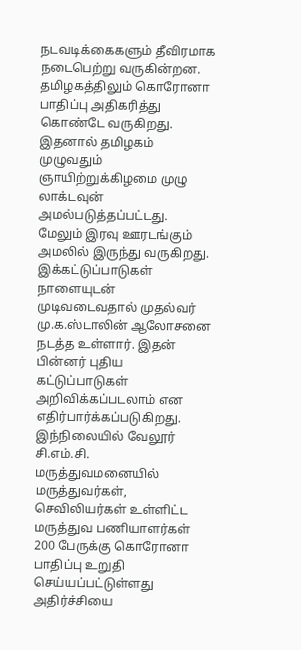நடவடிக்கைகளும் தீவிரமாக நடைபெற்று வருகின்றன.
தமிழகத்திலும் கொரோனா பாதிப்பு அதிகரித்து கொண்டே வருகிறது. இதனால் தமிழகம் முழுவதும் ஞாயிற்றுக்கிழமை முழு லாக்டவுன் அமல்படுத்தப்பட்டது. மேலும் இரவு ஊரடங்கும் அமலில் இருந்து வருகிறது. இக்கட்டுப்பாடுகள் நாளையுடன் முடிவடைவதால் முதல்வர் மு.க.ஸ்டாலின் ஆலோசனை நடத்த உள்ளார். இதன் பின்னர் புதிய கட்டுப்பாடுகள் அறிவிக்கப்படலாம் என எதிர்பார்க்கப்படுகிறது.
இந்நிலையில் வேலூர் சி.எம்.சி. மருத்துவமனையில் மருத்துவர்கள், செவிலியர்கள் உள்ளிட்ட மருத்துவ பணியாளர்கள் 200 பேருக்கு கொரோனா பாதிப்பு உறுதி செய்யப்பட்டுள்ளது அதிர்ச்சியை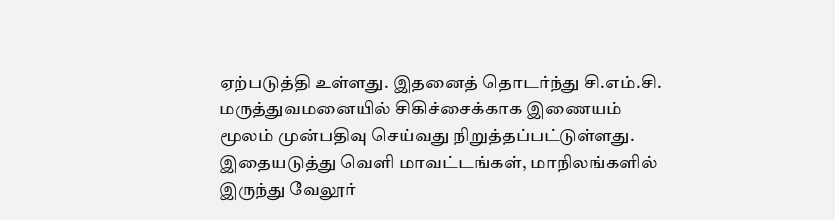ஏற்படுத்தி உள்ளது. இதனைத் தொடர்ந்து சி.எம்.சி. மருத்துவமனையில் சிகிச்சைக்காக இணையம் மூலம் முன்பதிவு செய்வது நிறுத்தப்பட்டுள்ளது. இதையடுத்து வெளி மாவட்டங்கள், மாநிலங்களில் இருந்து வேலூர்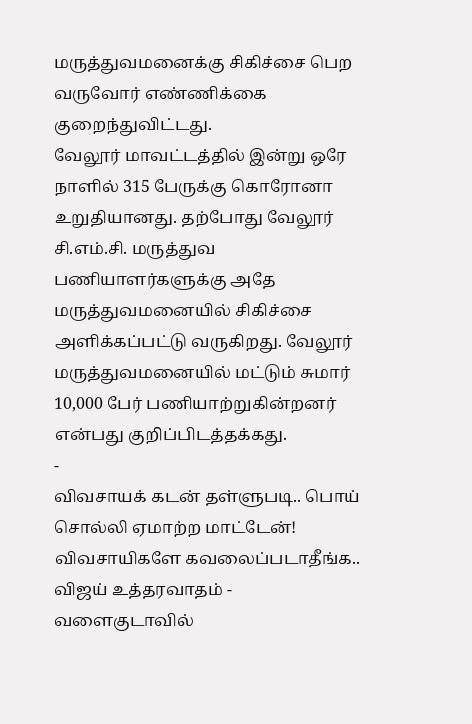மருத்துவமனைக்கு சிகிச்சை பெற வருவோர் எண்ணிக்கை குறைந்துவிட்டது.
வேலூர் மாவட்டத்தில் இன்று ஒரே நாளில் 315 பேருக்கு கொரோனா உறுதியானது. தற்போது வேலூர் சி.எம்.சி. மருத்துவ பணியாளர்களுக்கு அதே மருத்துவமனையில் சிகிச்சை அளிக்கப்பட்டு வருகிறது. வேலூர் மருத்துவமனையில் மட்டும் சுமார் 10,000 பேர் பணியாற்றுகின்றனர் என்பது குறிப்பிடத்தக்கது.
-
விவசாயக் கடன் தள்ளுபடி.. பொய் சொல்லி ஏமாற்ற மாட்டேன்! விவசாயிகளே கவலைப்படாதீங்க.. விஜய் உத்தரவாதம் -
வளைகுடாவில்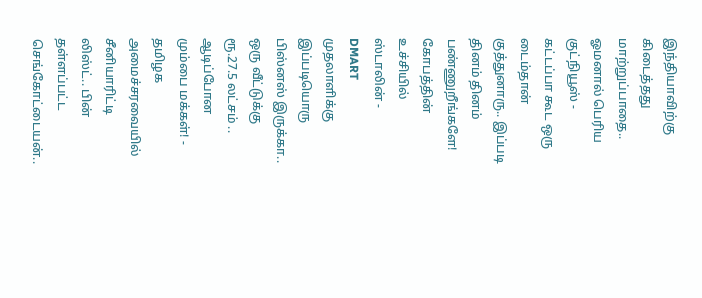இந்தியாவிற்கு கிடைத்தது மாற்றுப்பாதை.. ஓமனால் பெரிய குட்நியூஸ் -
கட்டப்பா கூட ஒரு டைம்தான் குத்துனாரு.. இப்படி தினம் தினம் பண்ணுறீங்களே! கோபத்தின் உச்சியில் ஸ்டாலின் -
DMART முதலாளிக்கு இப்படியொரு பிஸ்னஸ் இருக்கா.. ஒரு வீட்டுக்கு ரூ.27.5 லட்சம் .. ஆடிப்போன மும்பை மக்கள்! -
தமிழக அமைச்சரவையில் சீனியாரிட்டி லிஸ்ட்.. பின் தள்ளப்பட்ட செங்கோட்டையன்..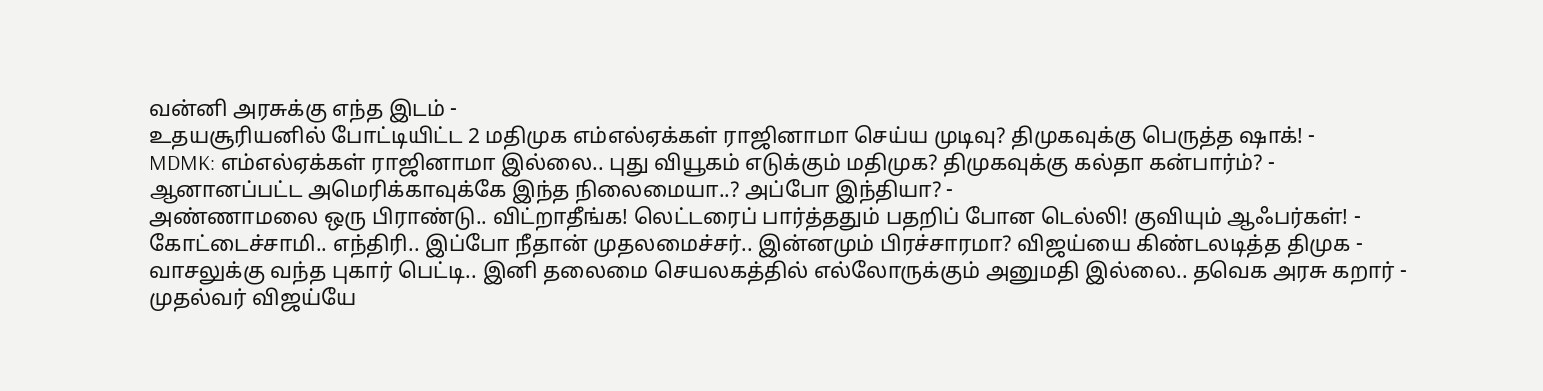வன்னி அரசுக்கு எந்த இடம் -
உதயசூரியனில் போட்டியிட்ட 2 மதிமுக எம்எல்ஏக்கள் ராஜினாமா செய்ய முடிவு? திமுகவுக்கு பெருத்த ஷாக்! -
MDMK: எம்எல்ஏக்கள் ராஜினாமா இல்லை.. புது வியூகம் எடுக்கும் மதிமுக? திமுகவுக்கு கல்தா கன்பார்ம்? -
ஆனானப்பட்ட அமெரிக்காவுக்கே இந்த நிலைமையா..? அப்போ இந்தியா? -
அண்ணாமலை ஒரு பிராண்டு.. விட்றாதீங்க! லெட்டரைப் பார்த்ததும் பதறிப் போன டெல்லி! குவியும் ஆஃபர்கள்! -
கோட்டைச்சாமி.. எந்திரி.. இப்போ நீதான் முதலமைச்சர்.. இன்னமும் பிரச்சாரமா? விஜய்யை கிண்டலடித்த திமுக -
வாசலுக்கு வந்த புகார் பெட்டி.. இனி தலைமை செயலகத்தில் எல்லோருக்கும் அனுமதி இல்லை.. தவெக அரசு கறார் -
முதல்வர் விஜய்யே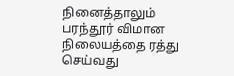நினைத்தாலும் பரந்தூர் விமான நிலையத்தை ரத்து செய்வது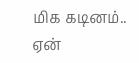மிக கடினம்.. ஏன்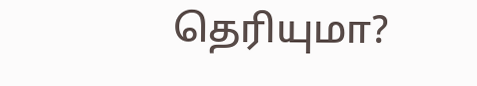தெரியுமா?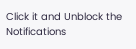Click it and Unblock the Notifications